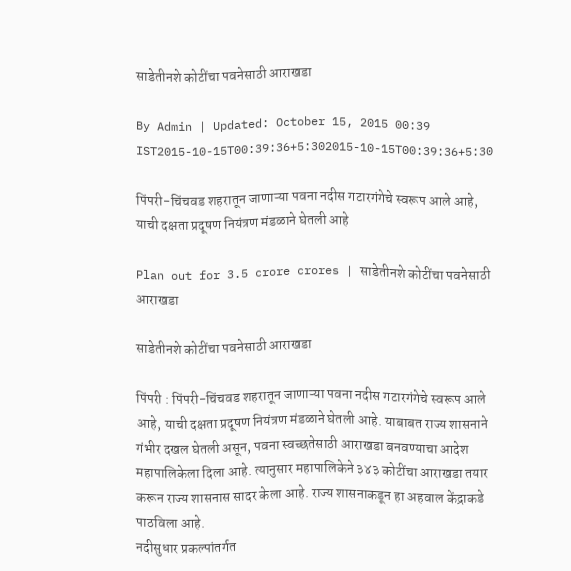साडेतीनशे कोटींचा पवनेसाठी आराखडा

By Admin | Updated: October 15, 2015 00:39 IST2015-10-15T00:39:36+5:302015-10-15T00:39:36+5:30

पिंपरी-चिंचवड शहरातून जाणाऱ्या पवना नदीस गटारगंगेचे स्वरूप आले आहे, याची दक्षता प्रदूषण नियंत्रण मंडळाने घेतली आहे

Plan out for 3.5 crore crores | साडेतीनशे कोटींचा पवनेसाठी आराखडा

साडेतीनशे कोटींचा पवनेसाठी आराखडा

पिंपरी : पिंपरी-चिंचवड शहरातून जाणाऱ्या पवना नदीस गटारगंगेचे स्वरूप आले आहे, याची दक्षता प्रदूषण नियंत्रण मंडळाने घेतली आहे. याबाबत राज्य शासनाने गंभीर दखल घेतली असून, पवना स्वच्छतेसाठी आराखडा बनवण्याचा आदेश महापालिकेला दिला आहे. त्यानुसार महापालिकेने ३४३ कोटींचा आराखडा तयार करून राज्य शासनास सादर केला आहे. राज्य शासनाकडून हा अहवाल केंद्राकडे पाठविला आहे.
नदीसुधार प्रकल्पांतर्गत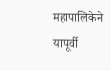महापालिकेने यापूर्वी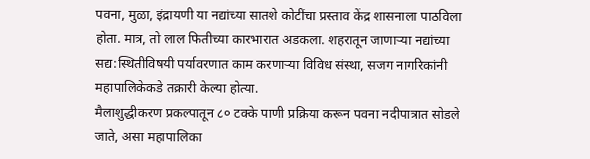पवना, मुळा, इंद्रायणी या नद्यांच्या सातशे कोटींचा प्रस्ताव केंद्र शासनाला पाठविला होता. मात्र, तो लाल फितीच्या कारभारात अडकला. शहरातून जाणाऱ्या नद्यांच्या सद्य:स्थितीविषयी पर्यावरणात काम करणाऱ्या विविध संस्था, सजग नागरिकांनी महापालिकेकडे तक्रारी केल्या होत्या.
मैलाशुद्धीकरण प्रकल्पातून ८० टक्के पाणी प्रक्रिया करून पवना नदीपात्रात सोडले जाते, असा महापालिका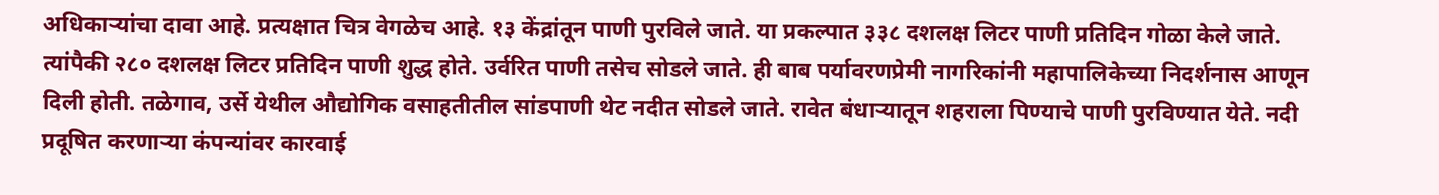अधिकाऱ्यांचा दावा आहे. प्रत्यक्षात चित्र वेगळेच आहे. १३ केंद्रांतून पाणी पुरविले जाते. या प्रकल्पात ३३८ दशलक्ष लिटर पाणी प्रतिदिन गोळा केले जाते. त्यांपैकी २८० दशलक्ष लिटर प्रतिदिन पाणी शुद्ध होते. उर्वरित पाणी तसेच सोडले जाते. ही बाब पर्यावरणप्रेमी नागरिकांनी महापालिकेच्या निदर्शनास आणून दिली होती. तळेगाव, उर्से येथील औद्योगिक वसाहतीतील सांडपाणी थेट नदीत सोडले जाते. रावेत बंधाऱ्यातून शहराला पिण्याचे पाणी पुरविण्यात येते. नदी प्रदूषित करणाऱ्या कंपन्यांवर कारवाई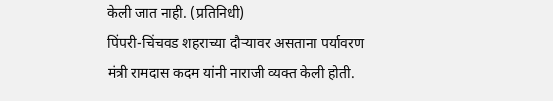केली जात नाही. (प्रतिनिधी)
पिंपरी-चिंचवड शहराच्या दौऱ्यावर असताना पर्यावरण मंत्री रामदास कदम यांनी नाराजी व्यक्त केली होती.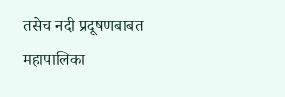तसेच नदी प्रदूषणबाबत महापालिका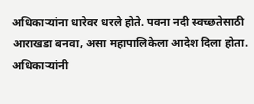अधिकाऱ्यांना धारेवर धरले होते. पवना नदी स्वच्छतेसाठी आराखडा बनवा, असा महापालिकेला आदेश दिला होता. अधिकाऱ्यांनी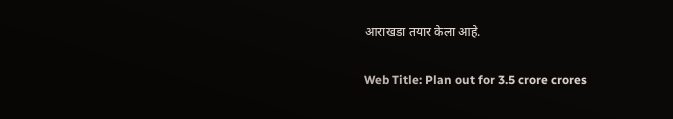आराखडा तयार केला आहे.

Web Title: Plan out for 3.5 crore crores